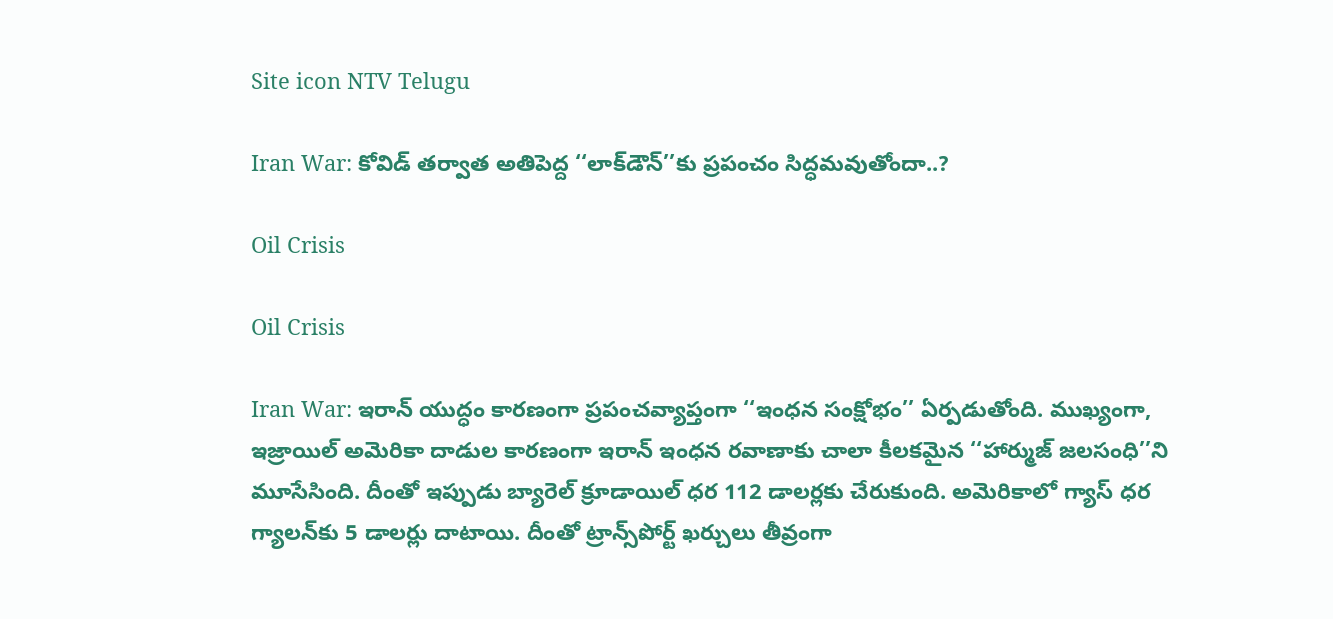Site icon NTV Telugu

Iran War: కోవిడ్ తర్వాత అతిపెద్ద ‘‘లాక్‌డౌన్’’కు ప్రపంచం సిద్ధమవుతోందా..?

Oil Crisis

Oil Crisis

Iran War: ఇరాన్ యుద్ధం కారణంగా ప్రపంచవ్యాప్తంగా ‘‘ఇంధన సంక్షోభం’’ ఏర్పడుతోంది. ముఖ్యంగా, ఇజ్రాయిల్ అమెరికా దాడుల కారణంగా ఇరాన్ ఇంధన రవాణాకు చాలా కీలకమైన ‘‘హార్ముజ్ జలసంధి’’ని మూసేసింది. దీంతో ఇప్పుడు బ్యారెల్ క్రూడాయిల్ ధర 112 డాలర్లకు చేరుకుంది. అమెరికాలో గ్యాస్ ధర గ్యాలన్‌కు 5 డాలర్లు దాటాయి. దీంతో ట్రాన్స్‌పోర్ట్ ఖర్చులు తీవ్రంగా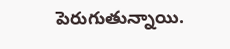పెరుగుతున్నాయి.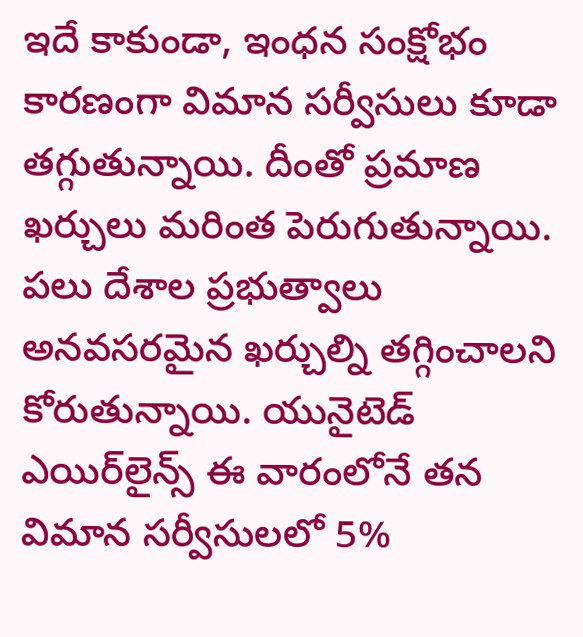ఇదే కాకుండా, ఇంధన సంక్షోభం కారణంగా విమాన సర్వీసులు కూడా తగ్గుతున్నాయి. దీంతో ప్రమాణ ఖర్చులు మరింత పెరుగుతున్నాయి. పలు దేశాల ప్రభుత్వాలు అనవసరమైన ఖర్చుల్ని తగ్గించాలని కోరుతున్నాయి. యునైటెడ్ ఎయిర్‌లైన్స్ ఈ వారంలోనే తన విమాన సర్వీసులలో 5%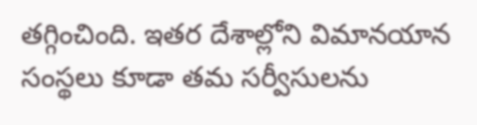తగ్గించింది. ఇతర దేశాల్లోని విమానయాన సంస్థలు కూడా తమ సర్వీసులను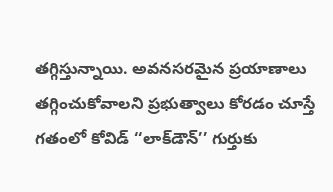తగ్గిస్తున్నాయి. అవనసరమైన ప్రయాణాలు తగ్గించుకోవాలని ప్రభుత్వాలు కోరడం చూస్తే గతంలో కోవిడ్ ‘‘లాక్‌డౌన్’’ గుర్తుకు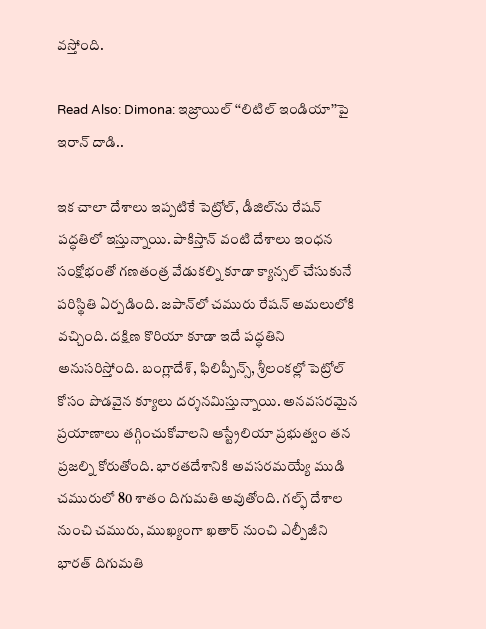వస్తోంది.

Read Also: Dimona: ఇజ్రాయిల్ ‘‘లిటిల్ ఇండియా’’పై ఇరాన్ దాడి..

ఇక చాలా దేశాలు ఇప్పటికే పెట్రోల్, డీజిల్‌ను రేషన్ పద్ధతిలో ఇస్తున్నాయి. పాకిస్తాన్ వంటి దేశాలు ఇంధన సంక్షోభంతో గణతంత్ర వేడుకల్ని కూడా క్యాన్సల్ చేసుకునే పరిస్థితి ఏర్పడింది. జపాన్‌లో చమురు రేషన్ అమలులోకి వచ్చింది. దక్షిణ కొరియా కూడా ఇదే పద్ధతిని అనుసరిస్తోంది. బంగ్లాదేశ్, ఫిలిప్పీన్స్, శ్రీలంకల్లో పెట్రోల్‌ కోసం పొడవైన క్యూలు దర్శనమిస్తున్నాయి. అనవసరమైన ప్రయాణాలు తగ్గించుకోవాలని ఆస్ట్రేలియా ప్రభుత్వం తన ప్రజల్ని కోరుతోంది. భారతదేశానికి అవసరమయ్యే ముడి చమురులో 80 శాతం దిగుమతి అవుతోంది. గల్ఫ్ దేశాల నుంచి చమురు, ముఖ్యంగా ఖతార్ నుంచి ఎల్పీజీని భారత్ దిగుమతి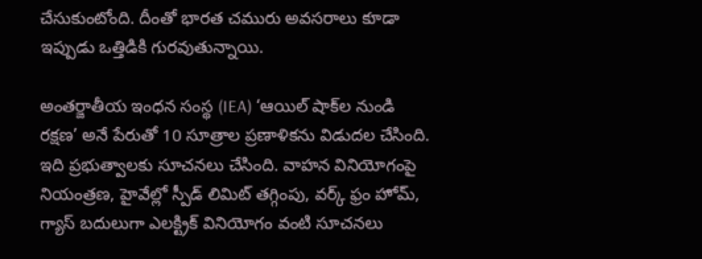చేసుకుంటోంది. దీంతో భారత చమురు అవసరాలు కూడా ఇప్పుడు ఒత్తిడికి గురవుతున్నాయి.

అంతర్జాతీయ ఇంధన సంస్థ (IEA) ‘ఆయిల్ షాక్‌ల నుండి రక్షణ’ అనే పేరుతో 10 సూత్రాల ప్రణాళికను విడుదల చేసింది. ఇది ప్రభుత్వాలకు సూచనలు చేసింది. వాహన వినియోగంపై నియంత్రణ, హైవేల్లో స్పీడ్ లిమిట్ తగ్గింపు, వర్క్ ఫ్రం హోమ్, గ్యాస్ బదులుగా ఎలక్ట్రిక్ వినియోగం వంటి సూచనలు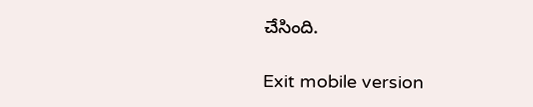చేసింది.

Exit mobile version